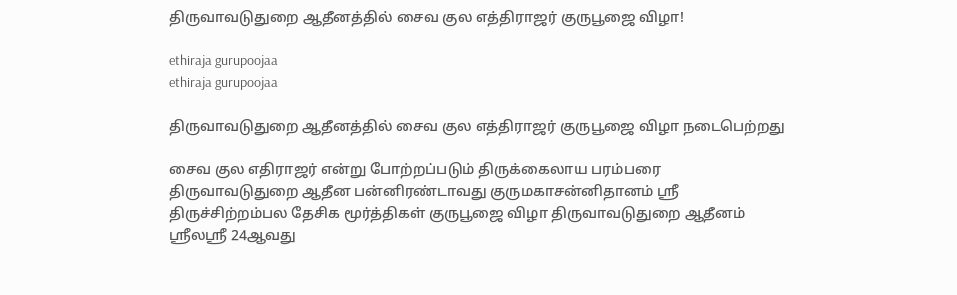திருவாவடுதுறை ஆதீனத்தில் சைவ குல எத்திராஜர் குருபூஜை விழா!

ethiraja gurupoojaa
ethiraja gurupoojaa

திருவாவடுதுறை ஆதீனத்தில் சைவ குல எத்திராஜர் குருபூஜை விழா நடைபெற்றது

சைவ குல எதிராஜர் என்று போற்றப்படும் திருக்கைலாய பரம்பரை திருவாவடுதுறை ஆதீன பன்னிரண்டாவது குருமகாசன்னிதானம் ஸ்ரீ திருச்சிற்றம்பல தேசிக மூர்த்திகள் குருபூஜை விழா திருவாவடுதுறை ஆதீனம் ஸ்ரீலஸ்ரீ 24ஆவது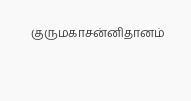குருமகாசன்னிதானம்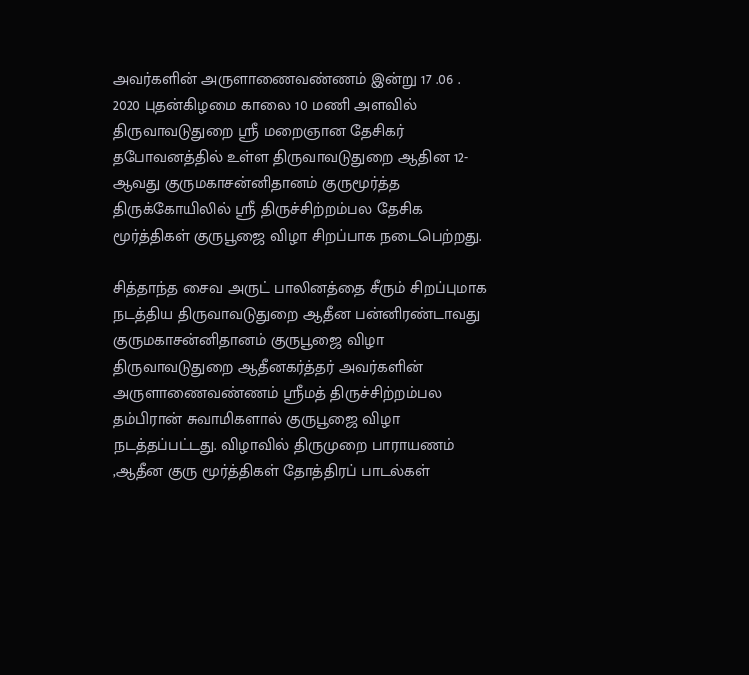அவர்களின் அருளாணைவண்ணம் இன்று 17 .06 . 2020 புதன்கிழமை காலை 10 மணி அளவில் திருவாவடுதுறை ஸ்ரீ மறைஞான தேசிகர் தபோவனத்தில் உள்ள திருவாவடுதுறை ஆதின 12-ஆவது குருமகாசன்னிதானம் குருமூர்த்த திருக்கோயிலில் ஸ்ரீ திருச்சிற்றம்பல தேசிக மூர்த்திகள் குருபூஜை விழா சிறப்பாக நடைபெற்றது.

சித்தாந்த சைவ அருட் பாலினத்தை சீரும் சிறப்புமாக நடத்திய திருவாவடுதுறை ஆதீன பன்னிரண்டாவது குருமகாசன்னிதானம் குருபூஜை விழா திருவாவடுதுறை ஆதீனகர்த்தர் அவர்களின் அருளாணைவண்ணம் ஸ்ரீமத் திருச்சிற்றம்பல தம்பிரான் சுவாமிகளால் குருபூஜை விழா நடத்தப்பட்டது. விழாவில் திருமுறை பாராயணம் ,ஆதீன குரு மூர்த்திகள் தோத்திரப் பாடல்கள்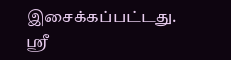இசைக்கப்பட்டது. ஸ்ரீ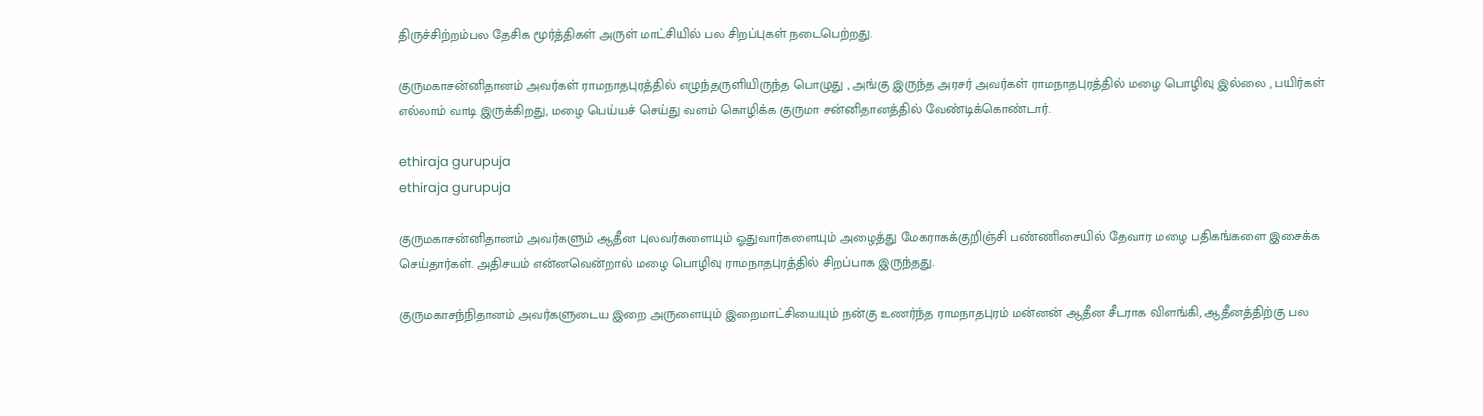திருச்சிற்றம்பல தேசிக மூர்த்திகள் அருள் மாட்சியில் பல சிறப்புகள் நடைபெற்றது.

குருமகாசன்னிதானம் அவர்கள் ராமநாதபுரத்தில் எழுந்தருளியிருந்த பொழுது , அங்கு இருந்த அரசர் அவர்கள் ராமநாதபுரத்தில் மழை பொழிவு இல்லை , பயிர்கள் எல்லாம் வாடி இருக்கிறது, மழை பெய்யச் செய்து வளம் கொழிக்க குருமா சன்னிதானத்தில் வேண்டிக்கொண்டார்.

ethiraja gurupuja
ethiraja gurupuja

குருமகாசன்னிதானம் அவர்களும் ஆதீன புலவர்களையும் ஓதுவார்களையும் அழைத்து மேகராகக்குறிஞ்சி பண்ணிசையில் தேவார மழை பதிகங்களை இசைக்க செய்தார்கள். அதிசயம் என்னவென்றால் மழை பொழிவு ராமநாதபுரத்தில் சிறப்பாக இருந்தது.

குருமகாசந்நிதானம் அவர்களுடைய இறை அருளையும் இறைமாட்சியையும் நன்கு உணர்ந்த ராமநாதபுரம் மன்னன் ஆதீன சீடராக விளங்கி, ஆதீனத்திற்கு பல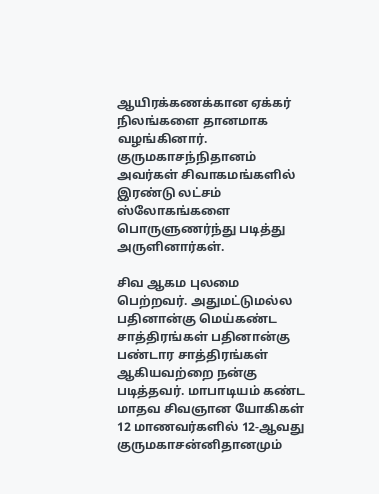ஆயிரக்கணக்கான ஏக்கர் நிலங்களை தானமாக வழங்கினார். குருமகாசந்நிதானம் அவர்கள் சிவாகமங்களில் இரண்டு லட்சம் ஸ்லோகங்களை பொருளுணர்ந்து படித்து அருளினார்கள்.

சிவ ஆகம புலமை பெற்றவர். அதுமட்டுமல்ல பதினான்கு மெய்கண்ட சாத்திரங்கள் பதினான்கு பண்டார சாத்திரங்கள் ஆகியவற்றை நன்கு படித்தவர். மாபாடியம் கண்ட மாதவ சிவஞான யோகிகள் 12 மாணவர்களில் 12-ஆவது குருமகாசன்னிதானமும்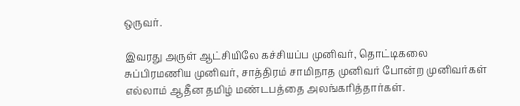ஒருவர்.

இவரது அருள் ஆட்சியிலே கச்சியப்ப முனிவர், தொட்டிகலை சுப்பிரமணிய முனிவர், சாத்திரம் சாமிநாத முனிவர் போன்ற முனிவர்கள் எல்லாம் ஆதீன தமிழ் மண்டபத்தை அலங்கரித்தார்கள்.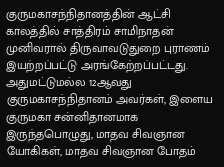குருமகாசந்நிதானத்தின் ஆட்சி காலத்தில் சாத்திரம் சாமிநாதன் முனிவரால் திருவாவடுதுறை புராணம் இயற்றப்பட்டு அரங்கேற்றப்பட்டது. அதுமட்டுமல்ல 12ஆவது குருமகாசந்நிதானம் அவர்கள், இளைய குருமகா சன்னிதானமாக இருந்தபொழுது, மாதவ சிவஞான யோகிகள், மாதவ சிவஞான போதம்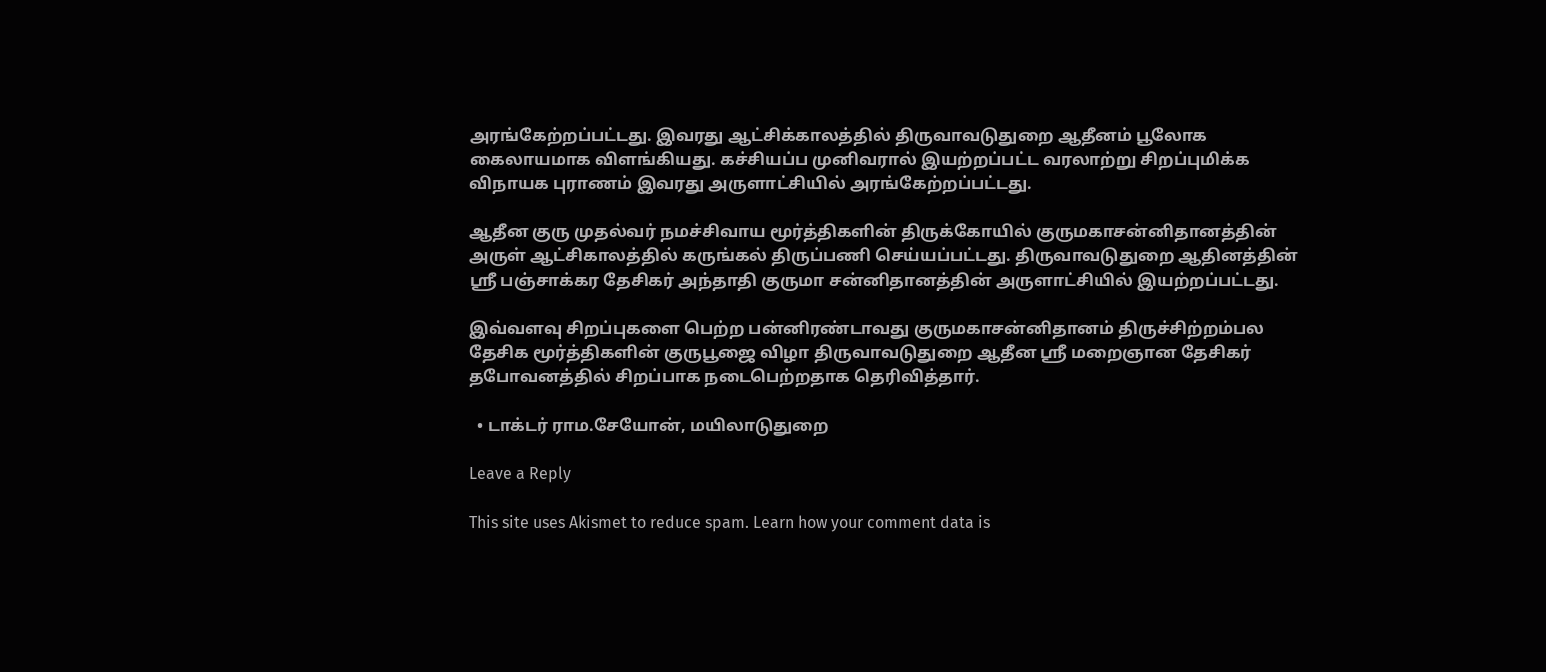அரங்கேற்றப்பட்டது. இவரது ஆட்சிக்காலத்தில் திருவாவடுதுறை ஆதீனம் பூலோக கைலாயமாக விளங்கியது. கச்சியப்ப முனிவரால் இயற்றப்பட்ட வரலாற்று சிறப்புமிக்க விநாயக புராணம் இவரது அருளாட்சியில் அரங்கேற்றப்பட்டது.

ஆதீன குரு முதல்வர் நமச்சிவாய மூர்த்திகளின் திருக்கோயில் குருமகாசன்னிதானத்தின் அருள் ஆட்சிகாலத்தில் கருங்கல் திருப்பணி செய்யப்பட்டது. திருவாவடுதுறை ஆதினத்தின் ஸ்ரீ பஞ்சாக்கர தேசிகர் அந்தாதி குருமா சன்னிதானத்தின் அருளாட்சியில் இயற்றப்பட்டது.

இவ்வளவு சிறப்புகளை பெற்ற பன்னிரண்டாவது குருமகாசன்னிதானம் திருச்சிற்றம்பல தேசிக மூர்த்திகளின் குருபூஜை விழா திருவாவடுதுறை ஆதீன ஸ்ரீ மறைஞான தேசிகர் தபோவனத்தில் சிறப்பாக நடைபெற்றதாக தெரிவித்தார்.

  • டாக்டர் ராம.சேயோன், மயிலாடுதுறை

Leave a Reply

This site uses Akismet to reduce spam. Learn how your comment data is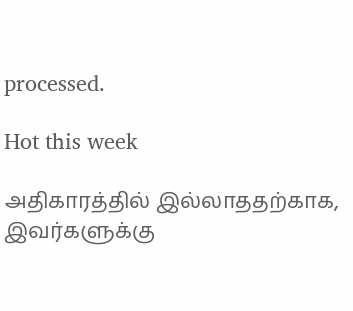processed.

Hot this week

அதிகாரத்தில் இல்லாததற்காக, இவர்களுக்கு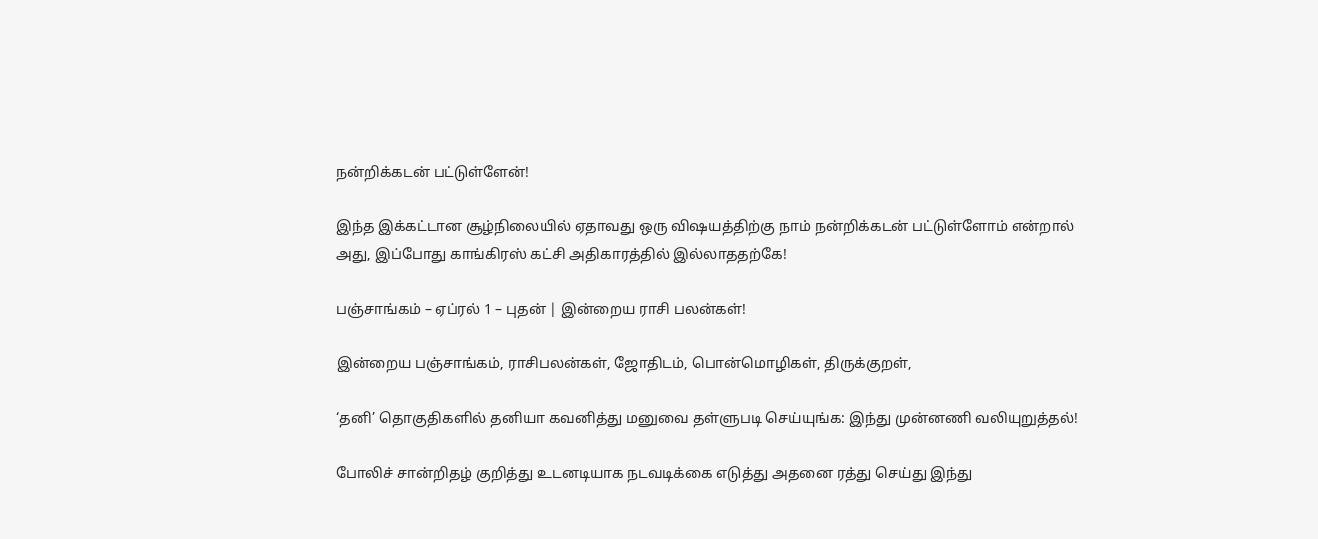நன்றிக்கடன் பட்டுள்ளேன்!

இந்த இக்கட்டான சூழ்நிலையில் ஏதாவது ஒரு விஷயத்திற்கு நாம் நன்றிக்கடன் பட்டுள்ளோம் என்றால் அது, இப்போது காங்கிரஸ் கட்சி அதிகாரத்தில் இல்லாததற்கே!

பஞ்சாங்கம் – ஏப்ரல் 1 – புதன் | இன்றைய ராசி பலன்கள்!

இன்றைய பஞ்சாங்கம், ராசிபலன்கள், ஜோதிடம், பொன்மொழிகள், திருக்குறள்,

‘தனி’ தொகுதிகளில் தனியா கவனித்து மனுவை தள்ளுபடி செய்யுங்க: இந்து முன்னணி வலியுறுத்தல்!

போலிச் சான்றிதழ் குறித்து உடனடியாக நடவடிக்கை எடுத்து அதனை ரத்து செய்து இந்து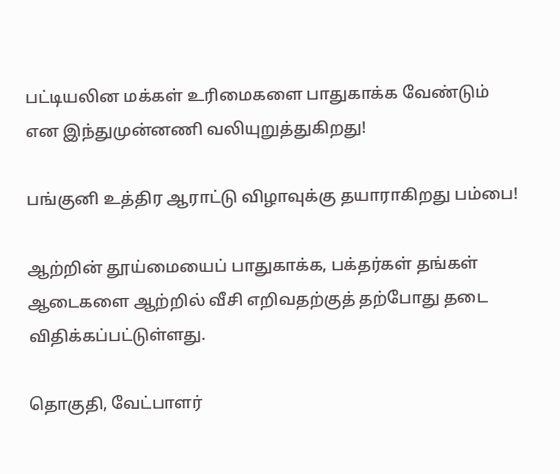பட்டியலின மக்கள் உரிமைகளை பாதுகாக்க வேண்டும் என இந்துமுன்னணி வலியுறுத்துகிறது!

பங்குனி உத்திர ஆராட்டு விழாவுக்கு தயாராகிறது பம்பை!

ஆற்றின் தூய்மையைப் பாதுகாக்க, பக்தர்கள் தங்கள் ஆடைகளை ஆற்றில் வீசி எறிவதற்குத் தற்போது தடை விதிக்கப்பட்டுள்ளது.

தொகுதி, வேட்பாளர்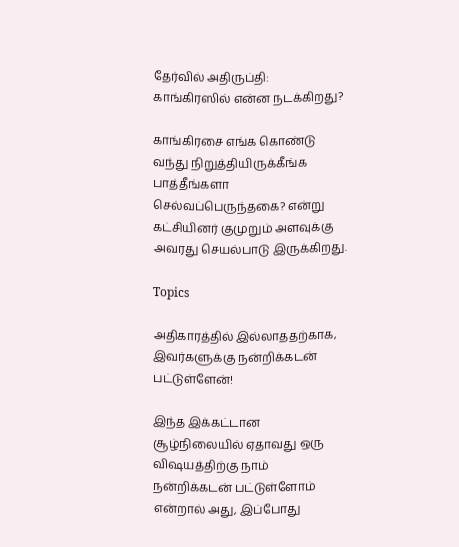தேர்வில் அதிருப்தி: காங்கிரஸில் என்ன நடக்கிறது?

காங்கிரசை எங்க கொண்டு வந்து நிறுத்தியிருக்கீங்க பாத்தீங்களா செல்வப்பெருந்தகை? என்று கட்சியினர் குமுறும் அளவுக்கு அவரது செயல்பாடு இருக்கிறது.

Topics

அதிகாரத்தில் இல்லாததற்காக, இவர்களுக்கு நன்றிக்கடன் பட்டுள்ளேன்!

இந்த இக்கட்டான சூழ்நிலையில் ஏதாவது ஒரு விஷயத்திற்கு நாம் நன்றிக்கடன் பட்டுள்ளோம் என்றால் அது, இப்போது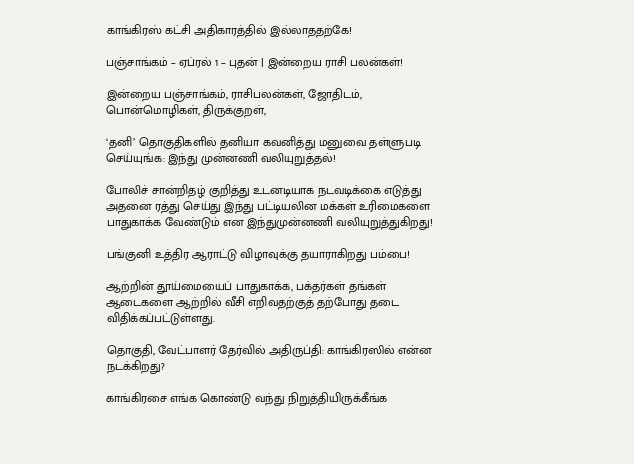காங்கிரஸ் கட்சி அதிகாரத்தில் இல்லாததற்கே!

பஞ்சாங்கம் – ஏப்ரல் 1 – புதன் | இன்றைய ராசி பலன்கள்!

இன்றைய பஞ்சாங்கம், ராசிபலன்கள், ஜோதிடம், பொன்மொழிகள், திருக்குறள்,

‘தனி’ தொகுதிகளில் தனியா கவனித்து மனுவை தள்ளுபடி செய்யுங்க: இந்து முன்னணி வலியுறுத்தல்!

போலிச் சான்றிதழ் குறித்து உடனடியாக நடவடிக்கை எடுத்து அதனை ரத்து செய்து இந்து பட்டியலின மக்கள் உரிமைகளை பாதுகாக்க வேண்டும் என இந்துமுன்னணி வலியுறுத்துகிறது!

பங்குனி உத்திர ஆராட்டு விழாவுக்கு தயாராகிறது பம்பை!

ஆற்றின் தூய்மையைப் பாதுகாக்க, பக்தர்கள் தங்கள் ஆடைகளை ஆற்றில் வீசி எறிவதற்குத் தற்போது தடை விதிக்கப்பட்டுள்ளது.

தொகுதி, வேட்பாளர் தேர்வில் அதிருப்தி: காங்கிரஸில் என்ன நடக்கிறது?

காங்கிரசை எங்க கொண்டு வந்து நிறுத்தியிருக்கீங்க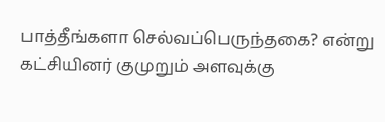பாத்தீங்களா செல்வப்பெருந்தகை? என்று கட்சியினர் குமுறும் அளவுக்கு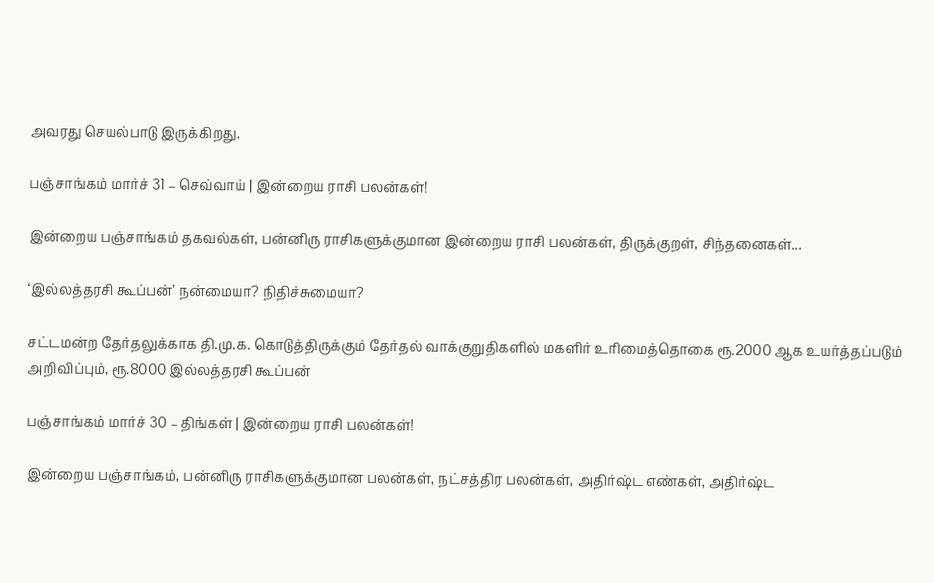அவரது செயல்பாடு இருக்கிறது.

பஞ்சாங்கம் மார்ச் 31 – செவ்வாய் | இன்றைய ராசி பலன்கள்!

இன்றைய பஞ்சாங்கம் தகவல்கள், பன்னிரு ராசிகளுக்குமான இன்றைய ராசி பலன்கள், திருக்குறள், சிந்தனைகள்...

‘இல்லத்தரசி கூப்பன்’ நன்மையா? நிதிச்சுமையா?

சட்டமன்ற தேர்தலுக்காக தி.மு.க. கொடுத்திருக்கும் தேர்தல் வாக்குறுதிகளில் மகளிர் உரிமைத்தொகை ரூ.2000 ஆக உயர்த்தப்படும் அறிவிப்பும், ரூ.8000 இல்லத்தரசி கூப்பன்

பஞ்சாங்கம் மார்ச் 30 – திங்கள் | இன்றைய ராசி பலன்கள்!

இன்றைய பஞ்சாங்கம், பன்னிரு ராசிகளுக்குமான பலன்கள், நட்சத்திர பலன்கள், அதிர்ஷ்ட எண்கள், அதிர்ஷ்ட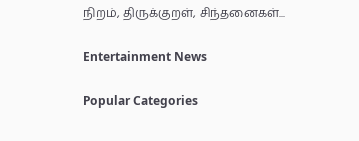நிறம், திருக்குறள், சிந்தனைகள்...

Entertainment News

Popular Categories